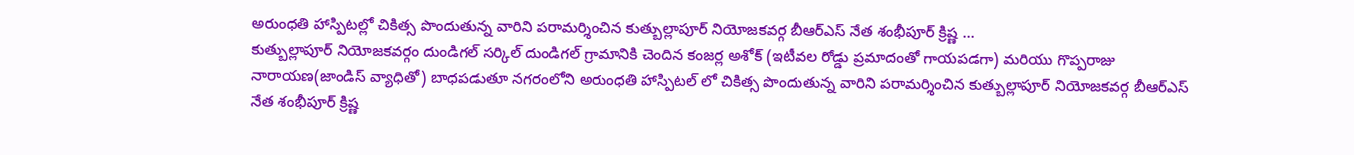అరుంధతి హాస్పిటల్లో చికిత్స పొందుతున్న వారిని పరామర్శించిన కుత్బుల్లాపూర్ నియోజకవర్గ బీఆర్ఎస్ నేత శంభీపూర్ క్రిష్ణ …
కుత్బుల్లాపూర్ నియోజకవర్గం దుండిగల్ సర్కిల్ దుండిగల్ గ్రామానికి చెందిన కంజర్ల అశోక్ (ఇటీవల రోడ్డు ప్రమాదంతో గాయపడగా) మరియు గొప్పరాజు నారాయణ(జాండిస్ వ్యాధితో) బాధపడుతూ నగరంలోని అరుంధతి హాస్పిటల్ లో చికిత్స పొందుతున్న వారిని పరామర్శించిన కుత్బుల్లాపూర్ నియోజకవర్గ బీఆర్ఎస్ నేత శంభీపూర్ క్రిష్ణ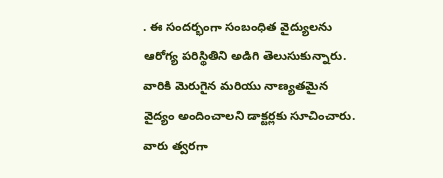. ఈ సందర్భంగా సంబంధిత వైద్యులను ఆరోగ్య పరిస్థితిని అడిగి తెలుసుకున్నారు. వారికి మెరుగైన మరియు నాణ్యతమైన వైద్యం అందించాలని డాక్టర్లకు సూచించారు.
వారు త్వరగా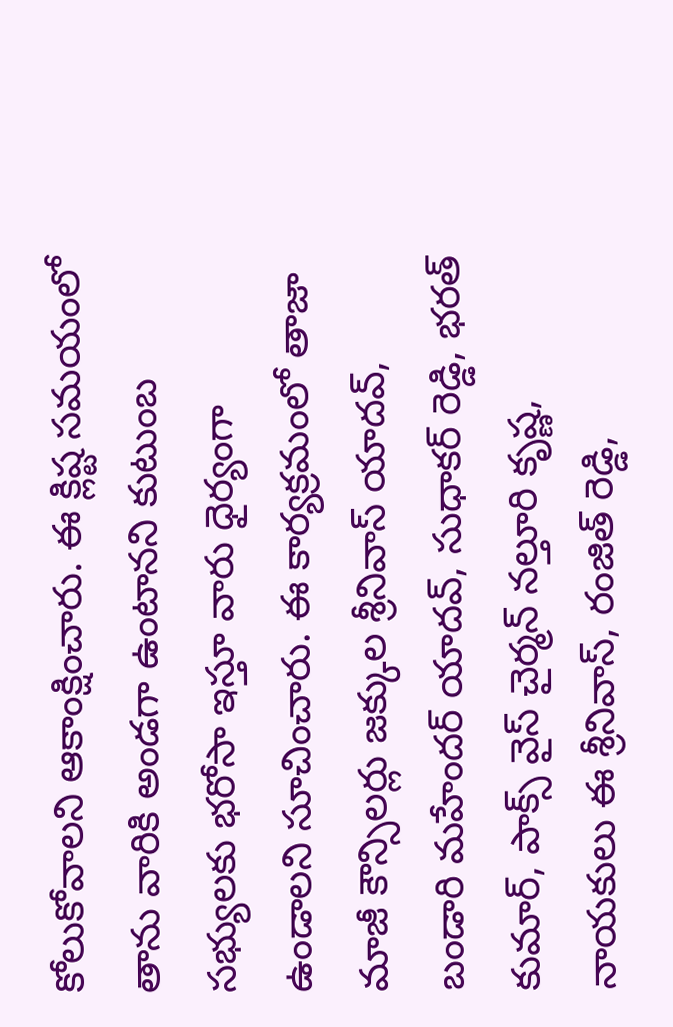కోలుకోవాలని ఆకాంక్షించారు. ఈ క్లిష్ట సమయంలో తాను వారికి అండగా ఉంటానని కుటుంబ సభ్యులకు భరోసా ఇస్తూ వారు ధైర్యంగా ఉండాలని సూచించారు. ఈ కార్యక్రమంలో తాజా మాజీ కౌన్సిలర్లు జక్కుల శ్రీనివాస్ యాదవ్, బండారి మహేందర్ యాదవ్, సుధాకర్ రెడ్డి, భరత్ కుమార్, పాక్స్ వైస్ చైర్మన్ నల్తూరి కృష్ణ, నాయకులు ఈ శ్రీనివాస్, రంజిత్ రెడ్డి,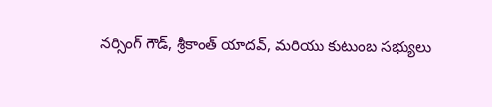నర్సింగ్ గౌడ్, శ్రీకాంత్ యాదవ్, మరియు కుటుంబ సభ్యులు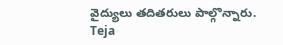వైద్యులు తదితరులు పాల్గొన్నారు.
Teja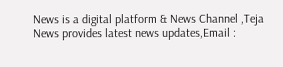News is a digital platform & News Channel ,Teja News provides latest news updates,Email :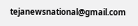tejanewsnational@gmail.com